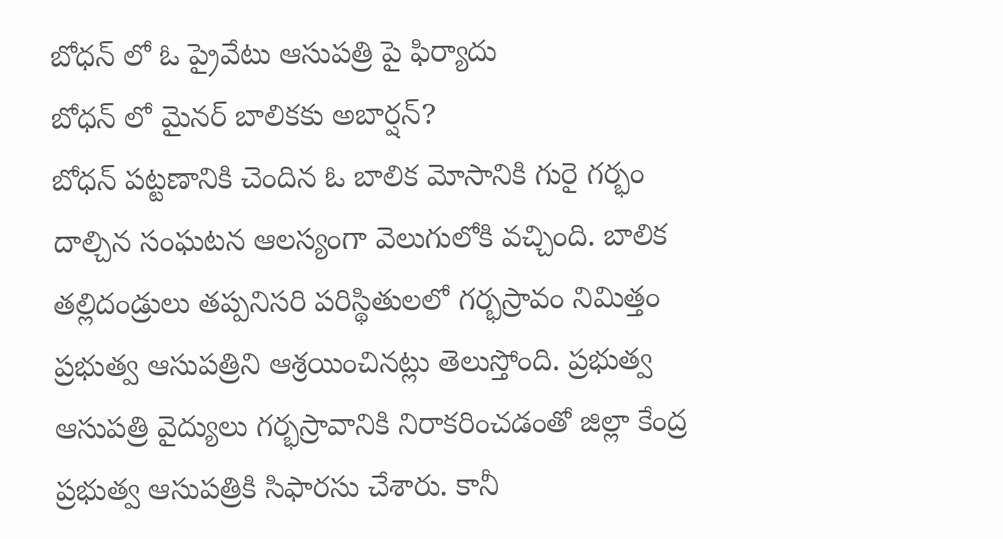బోధన్ లో ఓ ప్రైవేటు ఆసుపత్రి పై ఫిర్యాదు
బోధన్ లో మైనర్ బాలికకు అబార్షన్?
బోధన్ పట్టణానికి చెందిన ఓ బాలిక మోసానికి గురై గర్భం దాల్చిన సంఘటన ఆలస్యంగా వెలుగులోకి వచ్చింది. బాలిక తల్లిదండ్రులు తప్పనిసరి పరిస్థితులలో గర్భస్రావం నిమిత్తం ప్రభుత్వ ఆసుపత్రిని ఆశ్రయించినట్లు తెలుస్తోంది. ప్రభుత్వ ఆసుపత్రి వైద్యులు గర్భస్రావానికి నిరాకరించడంతో జిల్లా కేంద్ర ప్రభుత్వ ఆసుపత్రికి సిఫారసు చేశారు. కానీ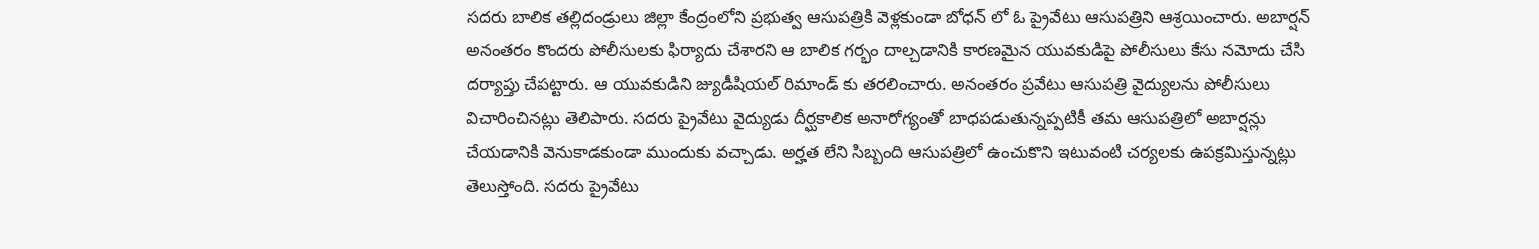సదరు బాలిక తల్లిదండ్రులు జిల్లా కేంద్రంలోని ప్రభుత్వ ఆసుపత్రికి వెళ్లకుండా బోధన్ లో ఓ ప్రైవేటు ఆసుపత్రిని ఆశ్రయించారు. అబార్షన్ అనంతరం కొందరు పోలీసులకు ఫిర్యాదు చేశారని ఆ బాలిక గర్భం దాల్చడానికి కారణమైన యువకుడిపై పోలీసులు కేసు నమోదు చేసి దర్యాప్తు చేపట్టారు. ఆ యువకుడిని జ్యుడీషియల్ రిమాండ్ కు తరలించారు. అనంతరం ప్రవేటు ఆసుపత్రి వైద్యులను పోలీసులు విచారించినట్లు తెలిపారు. సదరు ప్రైవేటు వైద్యుడు దీర్ఘకాలిక అనారోగ్యంతో బాధపడుతున్నప్పటికీ తమ ఆసుపత్రిలో అబార్షన్లు చేయడానికి వెనుకాడకుండా ముందుకు వచ్చాడు. అర్హత లేని సిబ్బంది ఆసుపత్రిలో ఉంచుకొని ఇటువంటి చర్యలకు ఉపక్రమిస్తున్నట్లు తెలుస్తోంది. సదరు ప్రైవేటు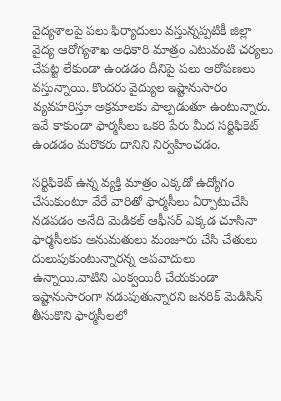వైద్యశాలపై పలు ఫిర్యాదులు వస్తున్నప్పటికీ జిల్లా వైద్య ఆరోగ్యశాఖ అధికారి మాత్రం ఎటువంటి చర్యలు చేపట్ట లేకుండా ఉండడం దీనిపై పలు ఆరోపణలు వస్తున్నాయి. కొందరు వైద్యుల ఇష్టానుసారం వ్యవహరిస్తూ అక్రమాలకు పాల్పడుతూ ఉంటున్నారు. ఇవే కాకుండా ఫార్మసీలు ఒకరి పేరు మీద సర్టిఫికెట్ ఉండడం మరొకరు దానిని నిర్వహించడం.

సర్టిఫికెట్ ఉన్న వ్యక్తి మాత్రం ఎక్కడో ఉద్యోగం చేసుకుంటూ వేరే వారితో ఫార్మసీలు ఏర్పాటుచేసి నడపడం అనేది మెడికల్ ఆఫీసర్ ఎక్కడ చూసినా ఫార్మసీలకు అనుమతులు మంజూరు చేసి చేతులు దులుపుకుంటున్నారన్న అపవాదులు ఉన్నాయి.వాటిని ఎంక్వయిరీ చేయకుండా ఇష్టానుసారంగా నడుపుతున్నారని జనరిక్ మెడిసిన్ తీసుకొని ఫార్మసీలలో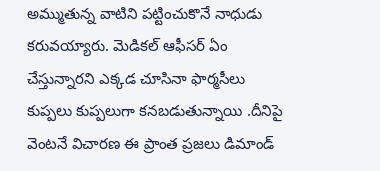అమ్ముతున్న వాటిని పట్టించుకొనే నాధుడు కరువయ్యారు. మెడికల్ ఆఫీసర్ ఏం చేస్తున్నారని ఎక్కడ చూసినా ఫార్మసీలు కుప్పలు కుప్పలుగా కనబడుతున్నాయి .దీనిపై వెంటనే విచారణ ఈ ప్రాంత ప్రజలు డిమాండ్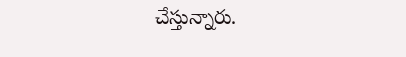చేస్తున్నారు.